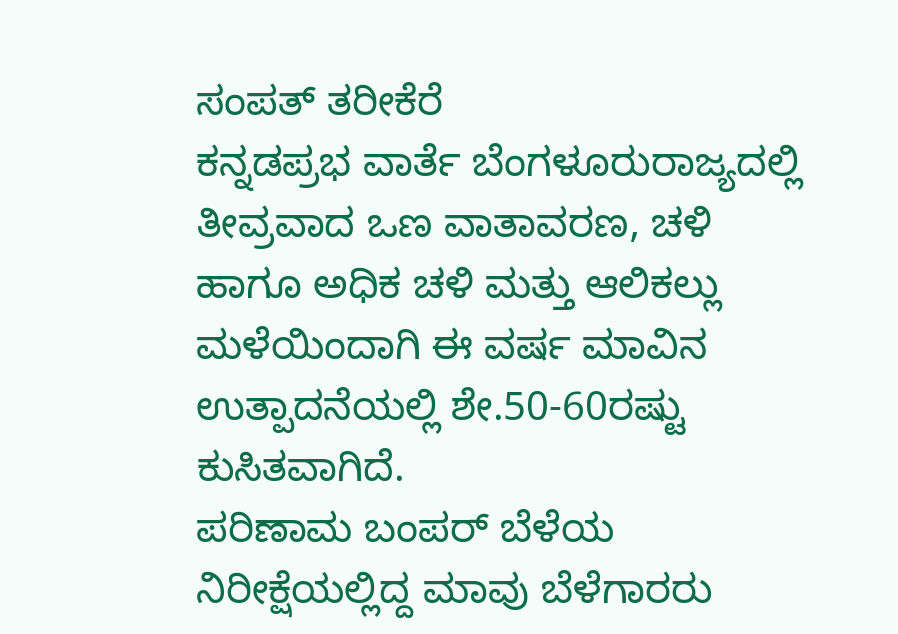ಸಂಪತ್ ತರೀಕೆರೆ
ಕನ್ನಡಪ್ರಭ ವಾರ್ತೆ ಬೆಂಗಳೂರುರಾಜ್ಯದಲ್ಲಿ ತೀವ್ರವಾದ ಒಣ ವಾತಾವರಣ, ಚಳಿ ಹಾಗೂ ಅಧಿಕ ಚಳಿ ಮತ್ತು ಆಲಿಕಲ್ಲು ಮಳೆಯಿಂದಾಗಿ ಈ ವರ್ಷ ಮಾವಿನ ಉತ್ಪಾದನೆಯಲ್ಲಿ ಶೇ.50-60ರಷ್ಟು ಕುಸಿತವಾಗಿದೆ.
ಪರಿಣಾಮ ಬಂಪರ್ ಬೆಳೆಯ ನಿರೀಕ್ಷೆಯಲ್ಲಿದ್ದ ಮಾವು ಬೆಳೆಗಾರರು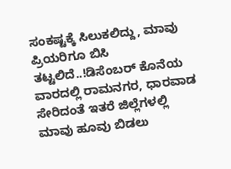ಸಂಕಷ್ಟಕ್ಕೆ ಸಿಲುಕಲಿದ್ದು, ಮಾವು ಪ್ರಿಯರಿಗೂ ಬಿಸಿ ತಟ್ಟಲಿದೆ..!ಡಿಸೆಂಬರ್ ಕೊನೆಯ ವಾರದಲ್ಲಿ ರಾಮನಗರ, ಧಾರವಾಡ ಸೇರಿದಂತೆ ಇತರೆ ಜಿಲ್ಲೆಗಳಲ್ಲಿ ಮಾವು ಹೂವು ಬಿಡಲು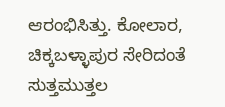ಆರಂಭಿಸಿತ್ತು. ಕೋಲಾರ, ಚಿಕ್ಕಬಳ್ಳಾಪುರ ಸೇರಿದಂತೆ ಸುತ್ತಮುತ್ತಲ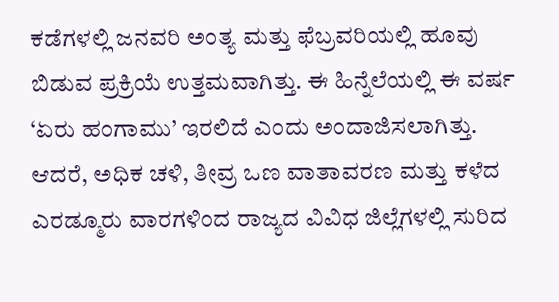ಕಡೆಗಳಲ್ಲಿ ಜನವರಿ ಅಂತ್ಯ ಮತ್ತು ಫೆಬ್ರವರಿಯಲ್ಲಿ ಹೂವು ಬಿಡುವ ಪ್ರಕ್ರಿಯೆ ಉತ್ತಮವಾಗಿತ್ತು. ಈ ಹಿನ್ನೆಲೆಯಲ್ಲಿ ಈ ವರ್ಷ ‘ಏರು ಹಂಗಾಮು’ ಇರಲಿದೆ ಎಂದು ಅಂದಾಜಿಸಲಾಗಿತ್ತು.
ಆದರೆ, ಅಧಿಕ ಚಳಿ, ತೀವ್ರ ಒಣ ವಾತಾವರಣ ಮತ್ತು ಕಳೆದ ಎರಡ್ಮೂರು ವಾರಗಳಿಂದ ರಾಜ್ಯದ ವಿವಿಧ ಜಿಲ್ಲೆಗಳಲ್ಲಿ ಸುರಿದ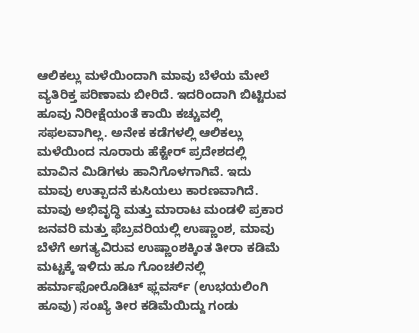ಆಲಿಕಲ್ಲು ಮಳೆಯಿಂದಾಗಿ ಮಾವು ಬೆಳೆಯ ಮೇಲೆ ವ್ಯತಿರಿಕ್ತ ಪರಿಣಾಮ ಬೀರಿದೆ. ಇದರಿಂದಾಗಿ ಬಿಟ್ಟಿರುವ ಹೂವು ನಿರೀಕ್ಷೆಯಂತೆ ಕಾಯಿ ಕಚ್ಚುವಲ್ಲಿ ಸಫಲವಾಗಿಲ್ಲ. ಅನೇಕ ಕಡೆಗಳಲ್ಲಿ ಆಲಿಕಲ್ಲು ಮಳೆಯಿಂದ ನೂರಾರು ಹೆಕ್ಟೇರ್ ಪ್ರದೇಶದಲ್ಲಿ ಮಾವಿನ ಮಿಡಿಗಳು ಹಾನಿಗೊಳಗಾಗಿವೆ. ಇದು ಮಾವು ಉತ್ಪಾದನೆ ಕುಸಿಯಲು ಕಾರಣವಾಗಿದೆ.
ಮಾವು ಅಭಿವೃದ್ಧಿ ಮತ್ತು ಮಾರಾಟ ಮಂಡಳಿ ಪ್ರಕಾರ ಜನವರಿ ಮತ್ತು ಫೆಬ್ರವರಿಯಲ್ಲಿ ಉಷ್ಣಾಂಶ, ಮಾವು ಬೆಳೆಗೆ ಅಗತ್ಯವಿರುವ ಉಷ್ಣಾಂಶಕ್ಕಿಂತ ತೀರಾ ಕಡಿಮೆ ಮಟ್ಟಕ್ಕೆ ಇಳಿದು ಹೂ ಗೊಂಚಲಿನಲ್ಲಿ ಹರ್ಮಾಫೋರೊಡಿಟ್ ಫ್ಲವರ್ಸ್ (ಉಭಯಲಿಂಗಿ ಹೂವು) ಸಂಖ್ಯೆ ತೀರ ಕಡಿಮೆಯಿದ್ದು ಗಂಡು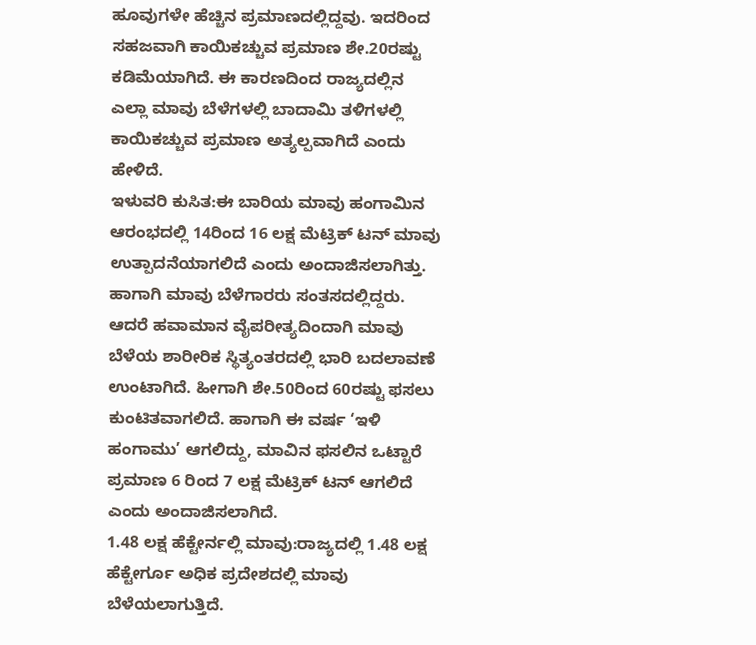ಹೂವುಗಳೇ ಹೆಚ್ಚಿನ ಪ್ರಮಾಣದಲ್ಲಿದ್ದವು. ಇದರಿಂದ ಸಹಜವಾಗಿ ಕಾಯಿಕಚ್ಚುವ ಪ್ರಮಾಣ ಶೇ.20ರಷ್ಟು ಕಡಿಮೆಯಾಗಿದೆ. ಈ ಕಾರಣದಿಂದ ರಾಜ್ಯದಲ್ಲಿನ ಎಲ್ಲಾ ಮಾವು ಬೆಳೆಗಳಲ್ಲಿ ಬಾದಾಮಿ ತಳಿಗಳಲ್ಲಿ ಕಾಯಿಕಚ್ಚುವ ಪ್ರಮಾಣ ಅತ್ಯಲ್ಪವಾಗಿದೆ ಎಂದು ಹೇಳಿದೆ.
ಇಳುವರಿ ಕುಸಿತ:ಈ ಬಾರಿಯ ಮಾವು ಹಂಗಾಮಿನ ಆರಂಭದಲ್ಲಿ 14ರಿಂದ 16 ಲಕ್ಷ ಮೆಟ್ರಿಕ್ ಟನ್ ಮಾವು ಉತ್ಪಾದನೆಯಾಗಲಿದೆ ಎಂದು ಅಂದಾಜಿಸಲಾಗಿತ್ತು. ಹಾಗಾಗಿ ಮಾವು ಬೆಳೆಗಾರರು ಸಂತಸದಲ್ಲಿದ್ದರು. ಆದರೆ ಹವಾಮಾನ ವೈಪರೀತ್ಯದಿಂದಾಗಿ ಮಾವು ಬೆಳೆಯ ಶಾರೀರಿಕ ಸ್ಥಿತ್ಯಂತರದಲ್ಲಿ ಭಾರಿ ಬದಲಾವಣೆ ಉಂಟಾಗಿದೆ. ಹೀಗಾಗಿ ಶೇ.50ರಿಂದ 60ರಷ್ಟು ಫಸಲು ಕುಂಟಿತವಾಗಲಿದೆ. ಹಾಗಾಗಿ ಈ ವರ್ಷ ‘ಇಳಿ ಹಂಗಾಮು’ ಆಗಲಿದ್ದು, ಮಾವಿನ ಫಸಲಿನ ಒಟ್ಟಾರೆ ಪ್ರಮಾಣ 6 ರಿಂದ 7 ಲಕ್ಷ ಮೆಟ್ರಿಕ್ ಟನ್ ಆಗಲಿದೆ ಎಂದು ಅಂದಾಜಿಸಲಾಗಿದೆ.
1.48 ಲಕ್ಷ ಹೆಕ್ಟೇರ್ನಲ್ಲಿ ಮಾವು:ರಾಜ್ಯದಲ್ಲಿ 1.48 ಲಕ್ಷ ಹೆಕ್ಟೇರ್ಗೂ ಅಧಿಕ ಪ್ರದೇಶದಲ್ಲಿ ಮಾವು ಬೆಳೆಯಲಾಗುತ್ತಿದೆ.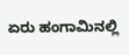ಏರು ಹಂಗಾಮಿನಲ್ಲಿ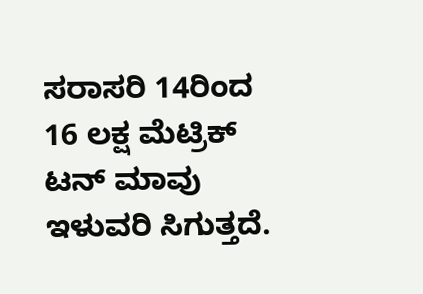ಸರಾಸರಿ 14ರಿಂದ 16 ಲಕ್ಷ ಮೆಟ್ರಿಕ್ ಟನ್ ಮಾವು ಇಳುವರಿ ಸಿಗುತ್ತದೆ.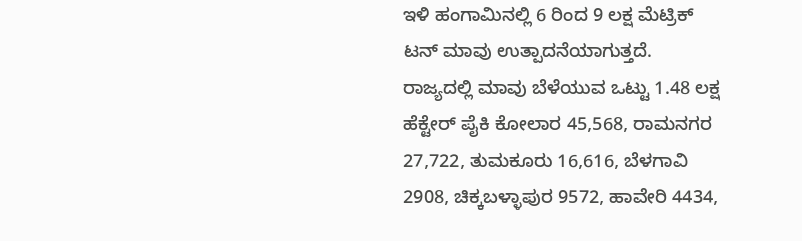ಇಳಿ ಹಂಗಾಮಿನಲ್ಲಿ 6 ರಿಂದ 9 ಲಕ್ಷ ಮೆಟ್ರಿಕ್ ಟನ್ ಮಾವು ಉತ್ಪಾದನೆಯಾಗುತ್ತದೆ. ರಾಜ್ಯದಲ್ಲಿ ಮಾವು ಬೆಳೆಯುವ ಒಟ್ಟು 1.48 ಲಕ್ಷ ಹೆಕ್ಟೇರ್ ಪೈಕಿ ಕೋಲಾರ 45,568, ರಾಮನಗರ 27,722, ತುಮಕೂರು 16,616, ಬೆಳಗಾವಿ 2908, ಚಿಕ್ಕಬಳ್ಳಾಪುರ 9572, ಹಾವೇರಿ 4434,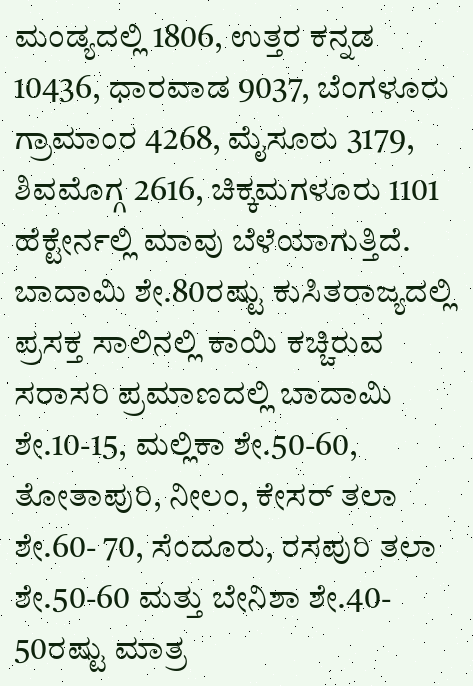ಮಂಡ್ಯದಲ್ಲಿ 1806, ಉತ್ತರ ಕನ್ನಡ 10436, ಧಾರವಾಡ 9037, ಬೆಂಗಳೂರು ಗ್ರಾಮಾಂರ 4268, ಮೈಸೂರು 3179, ಶಿವಮೊಗ್ಗ 2616, ಚಿಕ್ಕಮಗಳೂರು 1101 ಹೆಕ್ಟೇರ್ನಲ್ಲಿ ಮಾವು ಬೆಳೆಯಾಗುತ್ತಿದೆ.
ಬಾದಾಮಿ ಶೇ.80ರಷ್ಟು ಕುಸಿತರಾಜ್ಯದಲ್ಲಿ ಪ್ರಸಕ್ತ ಸಾಲಿನಲ್ಲಿ ಕಾಯಿ ಕಚ್ಚಿರುವ ಸರಾಸರಿ ಪ್ರಮಾಣದಲ್ಲಿ ಬಾದಾಮಿ ಶೇ.10-15, ಮಲ್ಲಿಕಾ ಶೇ.50-60, ತೋತಾಪುರಿ, ನೀಲಂ, ಕೇಸರ್ ತಲಾ ಶೇ.60- 70, ಸೆಂದೂರು, ರಸಪುರಿ ತಲಾ ಶೇ.50-60 ಮತ್ತು ಬೇನಿಶಾ ಶೇ.40- 50ರಷ್ಟು ಮಾತ್ರ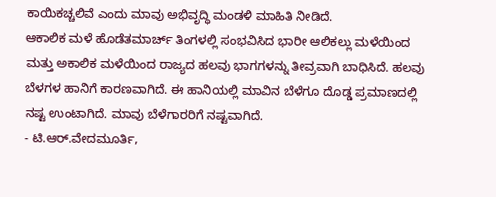ಕಾಯಿಕಚ್ಚಲಿವೆ ಎಂದು ಮಾವು ಅಭಿವೃದ್ಧಿ ಮಂಡಳಿ ಮಾಹಿತಿ ನೀಡಿದೆ.
ಆಕಾಲಿಕ ಮಳೆ ಹೊಡೆತಮಾರ್ಚ್ ತಿಂಗಳಲ್ಲಿ ಸಂಭವಿಸಿದ ಭಾರೀ ಆಲಿಕಲ್ಲು ಮಳೆಯಿಂದ ಮತ್ತು ಅಕಾಲಿಕ ಮಳೆಯಿಂದ ರಾಜ್ಯದ ಹಲವು ಭಾಗಗಳನ್ನು ತೀವ್ರವಾಗಿ ಬಾಧಿಸಿದೆ. ಹಲವು ಬೆಳಗಳ ಹಾನಿಗೆ ಕಾರಣವಾಗಿದೆ. ಈ ಹಾನಿಯಲ್ಲಿ ಮಾವಿನ ಬೆಳೆಗೂ ದೊಡ್ಡ ಪ್ರಮಾಣದಲ್ಲಿ ನಷ್ಟ ಉಂಟಾಗಿದೆ. ಮಾವು ಬೆಳೆಗಾರರಿಗೆ ನಷ್ಟವಾಗಿದೆ.
- ಟಿ.ಆರ್.ವೇದಮೂರ್ತಿ,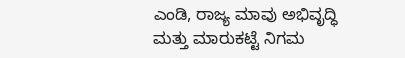ಎಂಡಿ, ರಾಜ್ಯ ಮಾವು ಅಭಿವೃದ್ಧಿ ಮತ್ತು ಮಾರುಕಟ್ಟೆ ನಿಗಮ